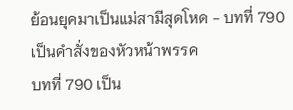ย้อนยุคมาเป็นแม่สามีสุดโหด - บทที่ 790 เป็นคำสั่งของหัวหน้าพรรค
บทที่ 790 เป็น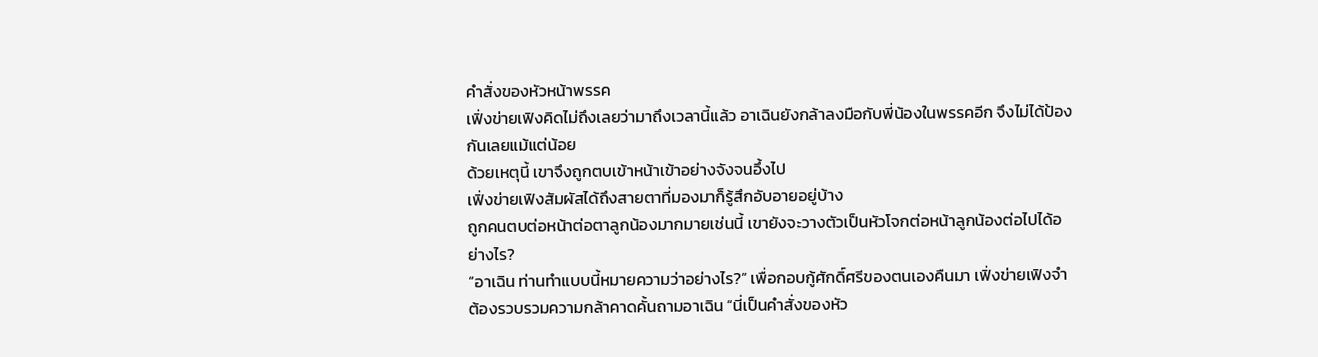คำสั่งของหัวหน้าพรรค
เฟิ่งข่ายเฟิงคิดไม่ถึงเลยว่ามาถึงเวลานี้แล้ว อาเฉินยังกล้าลงมือกับพี่น้องในพรรคอีก จึงไม่ได้ป้องกันเลยแม้แต่น้อย
ด้วยเหตุนี้ เขาจึงถูกตบเข้าหน้าเข้าอย่างจังจนอึ้งไป
เฟิ่งข่ายเฟิงสัมผัสได้ถึงสายตาที่มองมาก็รู้สึกอับอายอยู่บ้าง
ถูกคนตบต่อหน้าต่อตาลูกน้องมากมายเช่นนี้ เขายังจะวางตัวเป็นหัวโจกต่อหน้าลูกน้องต่อไปได้อย่างไร?
“อาเฉิน ท่านทำแบบนี้หมายความว่าอย่างไร?” เพื่อกอบกู้ศักดิ์ศรีของตนเองคืนมา เฟิ่งข่ายเฟิงจำต้องรวบรวมความกล้าคาดคั้นถามอาเฉิน “นี่เป็นคำสั่งของหัว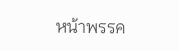หน้าพรรค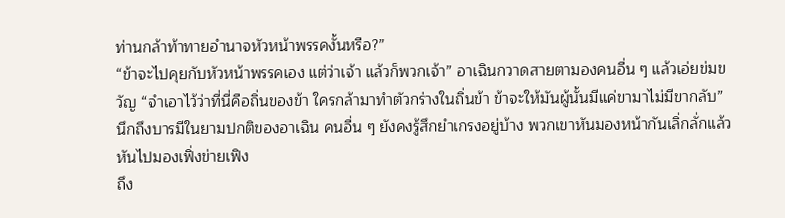ท่านกล้าท้าทายอำนาจหัวหน้าพรรคงั้นหรือ?”
“ข้าจะไปคุยกับหัวหน้าพรรคเอง แต่ว่าเจ้า แล้วก็พวกเจ้า” อาเฉินกวาดสายตามองคนอื่น ๆ แล้วเอ่ยข่มขวัญ “จำเอาไว้ว่าที่นี่คือถิ่นของข้า ใครกล้ามาทำตัวกร่างในถิ่นข้า ข้าจะให้มันผู้นั้นมีแค่ขามาไม่มีขากลับ”
นึกถึงบารมีในยามปกติของอาเฉิน คนอื่น ๆ ยังคงรู้สึกยำเกรงอยู่บ้าง พวกเขาหันมองหน้ากันเลิ่กลั่กแล้วหันไปมองเฟิ่งข่ายเฟิง
ถึง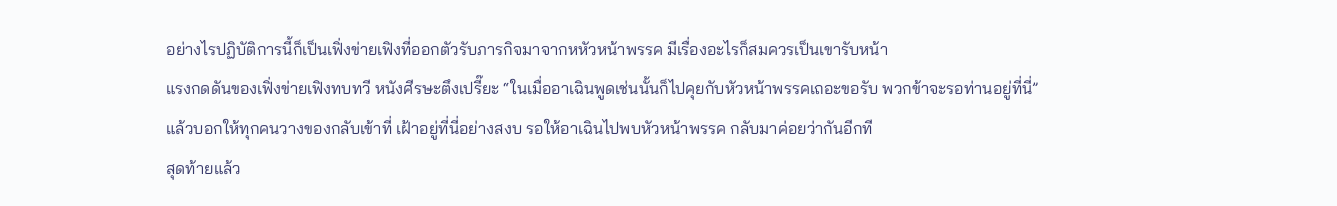อย่างไรปฏิบัติการนี้ก็เป็นเฟิ่งข่ายเฟิงที่ออกตัวรับภารกิจมาจากหหัวหน้าพรรค มีเรื่องอะไรก็สมควรเป็นเขารับหน้า
แรงกดดันของเฟิ่งข่ายเฟิงทบทวี หนังศีรษะตึงเปรี๊ยะ “ในเมื่ออาเฉินพูดเช่นนั้นก็ไปคุยกับหัวหน้าพรรคเถอะขอรับ พวกข้าจะรอท่านอยู่ที่นี่”
แล้วบอกให้ทุกคนวางของกลับเข้าที่ เฝ้าอยู่ที่นี่อย่างสงบ รอให้อาเฉินไปพบหัวหน้าพรรค กลับมาค่อยว่ากันอีกที
สุดท้ายแล้ว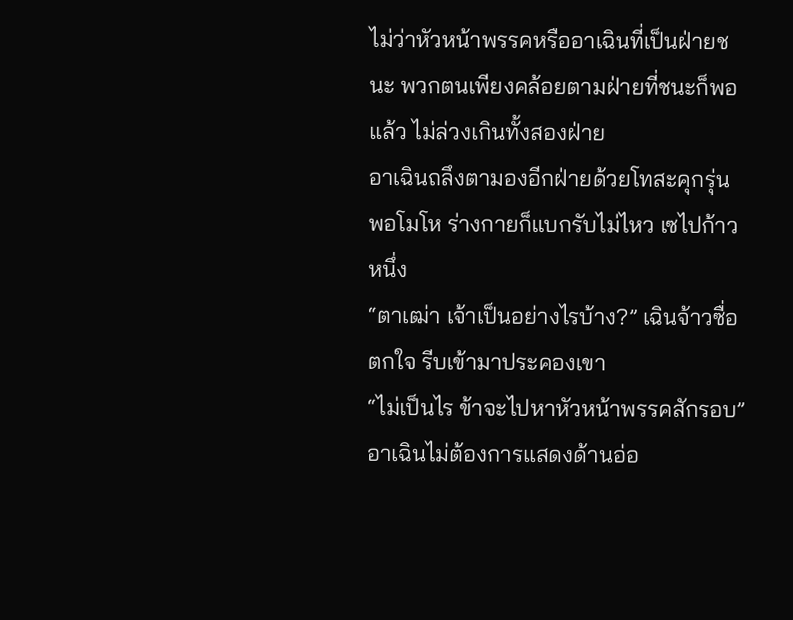ไม่ว่าหัวหน้าพรรคหรืออาเฉินที่เป็นฝ่ายชนะ พวกตนเพียงคล้อยตามฝ่ายที่ชนะก็พอแล้ว ไม่ล่วงเกินทั้งสองฝ่าย
อาเฉินถลึงตามองอีกฝ่ายด้วยโทสะคุกรุ่น
พอโมโห ร่างกายก็แบกรับไม่ไหว เซไปก้าวหนึ่ง
“ตาเฒ่า เจ้าเป็นอย่างไรบ้าง?” เฉินจ้าวซื่อตกใจ รีบเข้ามาประคองเขา
“ไม่เป็นไร ข้าจะไปหาหัวหน้าพรรคสักรอบ” อาเฉินไม่ต้องการแสดงด้านอ่อ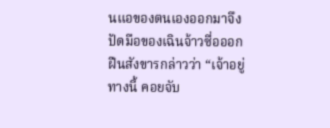นแอของตนเองออกมาจึงปัดมือของเฉินจ้าวซื่อออก ฝืนสังขารกล่าวว่า “เจ้าอยู่ทางนี้ คอยจับ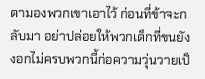ตามองพวกเขาเอาไว้ ก่อนที่ข้าจะกลับมา อย่าปล่อยให้พวกเด็กที่ขนยังงอกไม่ครบพวกนี้ก่อความวุ่นวายเป็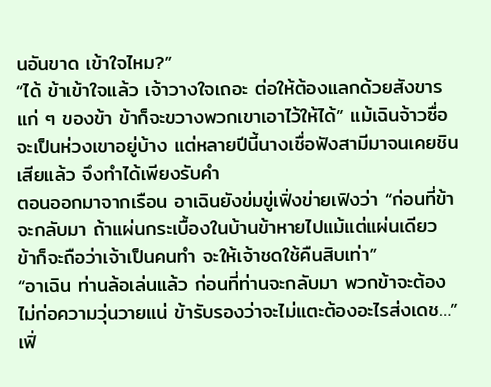นอันขาด เข้าใจไหม?”
“ได้ ข้าเข้าใจแล้ว เจ้าวางใจเถอะ ต่อให้ต้องแลกด้วยสังขารแก่ ๆ ของข้า ข้าก็จะขวางพวกเขาเอาไว้ให้ได้” แม้เฉินจ้าวซื่อจะเป็นห่วงเขาอยู่บ้าง แต่หลายปีนี้นางเชื่อฟังสามีมาจนเคยชินเสียแล้ว จึงทำได้เพียงรับคำ
ตอนออกมาจากเรือน อาเฉินยังข่มขู่เฟิ่งข่ายเฟิงว่า “ก่อนที่ข้าจะกลับมา ถ้าแผ่นกระเบื้องในบ้านข้าหายไปแม้แต่แผ่นเดียว ข้าก็จะถือว่าเจ้าเป็นคนทำ จะให้เจ้าชดใช้คืนสิบเท่า”
“อาเฉิน ท่านล้อเล่นแล้ว ก่อนที่ท่านจะกลับมา พวกข้าจะต้องไม่ก่อความวุ่นวายแน่ ข้ารับรองว่าจะไม่แตะต้องอะไรส่งเดช…” เฟิ่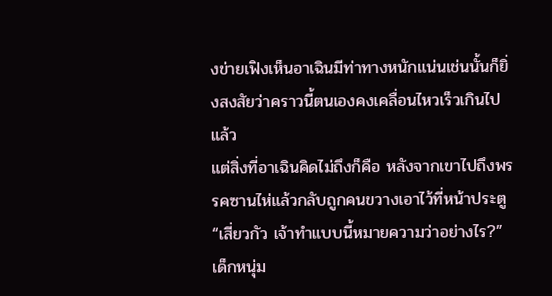งข่ายเฟิงเห็นอาเฉินมีท่าทางหนักแน่นเช่นนั้นก็ยิ่งสงสัยว่าคราวนี้ตนเองคงเคลื่อนไหวเร็วเกินไปแล้ว
แต่สิ่งที่อาเฉินคิดไม่ถึงก็คือ หลังจากเขาไปถึงพรรคซานไห่แล้วกลับถูกคนขวางเอาไว้ที่หน้าประตู
“เสี่ยวกัว เจ้าทำแบบนี้หมายความว่าอย่างไร?”
เด็กหนุ่ม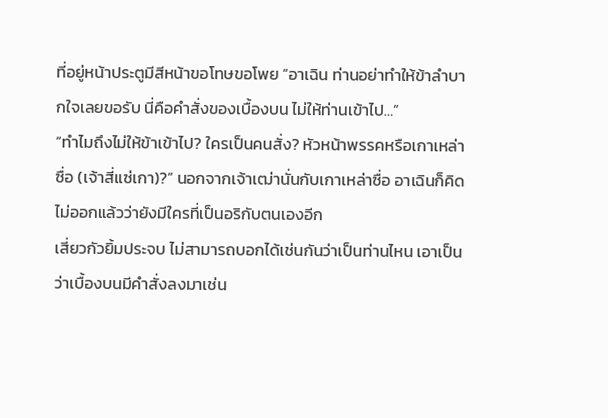ที่อยู่หน้าประตูมีสีหน้าขอโทษขอโพย “อาเฉิน ท่านอย่าทำให้ข้าลำบากใจเลยขอรับ นี่คือคำสั่งของเบื้องบน ไม่ให้ท่านเข้าไป…”
“ทำไมถึงไม่ให้ข้าเข้าไป? ใครเป็นคนสั่ง? หัวหน้าพรรคหรือเกาเหล่าซื่อ (เจ้าสี่แซ่เกา)?” นอกจากเจ้าเฒ่านั่นกับเกาเหล่าซื่อ อาเฉินก็คิดไม่ออกแล้วว่ายังมีใครที่เป็นอริกับตนเองอีก
เสี่ยวกัวยิ้มประจบ ไม่สามารถบอกได้เช่นกันว่าเป็นท่านไหน เอาเป็นว่าเบื้องบนมีคำสั่งลงมาเช่น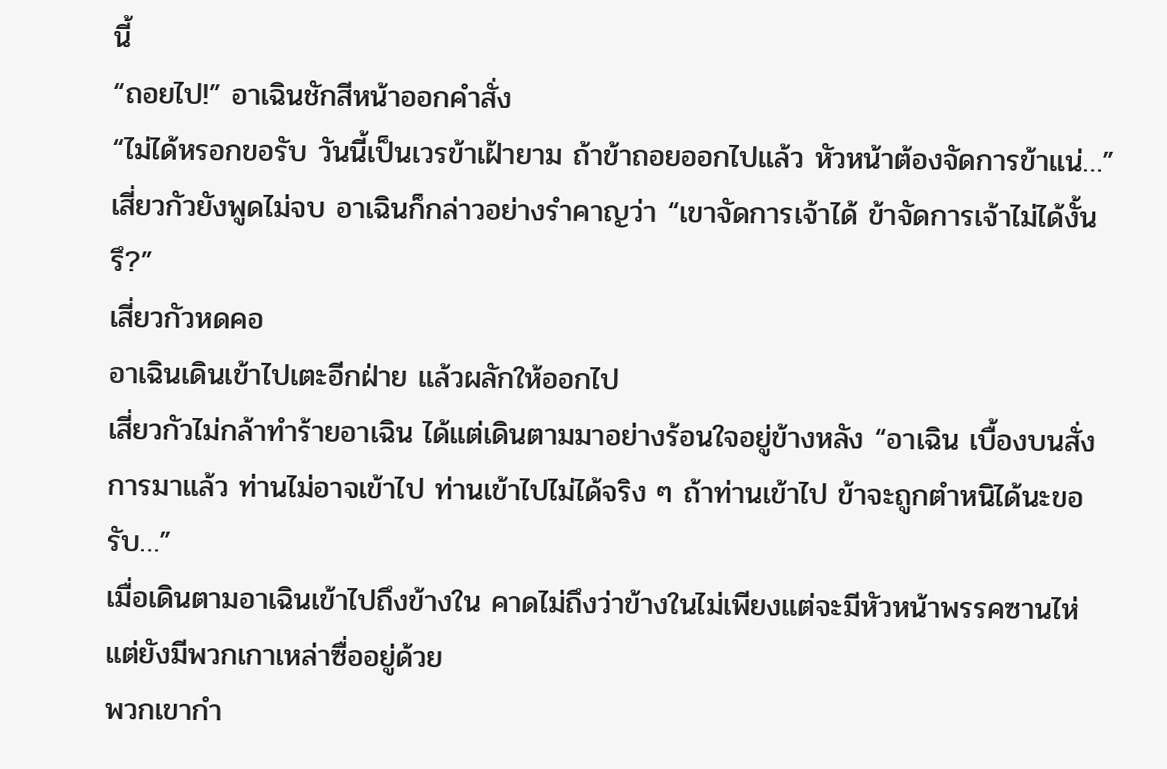นี้
“ถอยไป!” อาเฉินชักสีหน้าออกคำสั่ง
“ไม่ได้หรอกขอรับ วันนี้เป็นเวรข้าเฝ้ายาม ถ้าข้าถอยออกไปแล้ว หัวหน้าต้องจัดการข้าแน่…”
เสี่ยวกัวยังพูดไม่จบ อาเฉินก็กล่าวอย่างรำคาญว่า “เขาจัดการเจ้าได้ ข้าจัดการเจ้าไม่ได้งั้นรึ?”
เสี่ยวกัวหดคอ
อาเฉินเดินเข้าไปเตะอีกฝ่าย แล้วผลักให้ออกไป
เสี่ยวกัวไม่กล้าทำร้ายอาเฉิน ได้แต่เดินตามมาอย่างร้อนใจอยู่ข้างหลัง “อาเฉิน เบื้องบนสั่งการมาแล้ว ท่านไม่อาจเข้าไป ท่านเข้าไปไม่ได้จริง ๆ ถ้าท่านเข้าไป ข้าจะถูกตำหนิได้นะขอรับ…”
เมื่อเดินตามอาเฉินเข้าไปถึงข้างใน คาดไม่ถึงว่าข้างในไม่เพียงแต่จะมีหัวหน้าพรรคซานไห่ แต่ยังมีพวกเกาเหล่าซื่ออยู่ด้วย
พวกเขากำ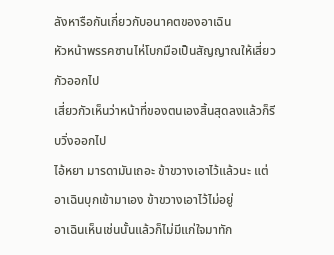ลังหารือกันเกี่ยวกับอนาคตของอาเฉิน
หัวหน้าพรรคซานไห่โบกมือเป็นสัญญาณให้เสี่ยวกัวออกไป
เสี่ยวกัวเห็นว่าหน้าที่ของตนเองสิ้นสุดลงแล้วก็รีบวิ่งออกไป
ไอ้หยา มารดามันเถอะ ข้าขวางเอาไว้แล้วนะ แต่อาเฉินบุกเข้ามาเอง ข้าขวางเอาไว้ไม่อยู่
อาเฉินเห็นเช่นนั้นแล้วก็ไม่มีแก่ใจมาทัก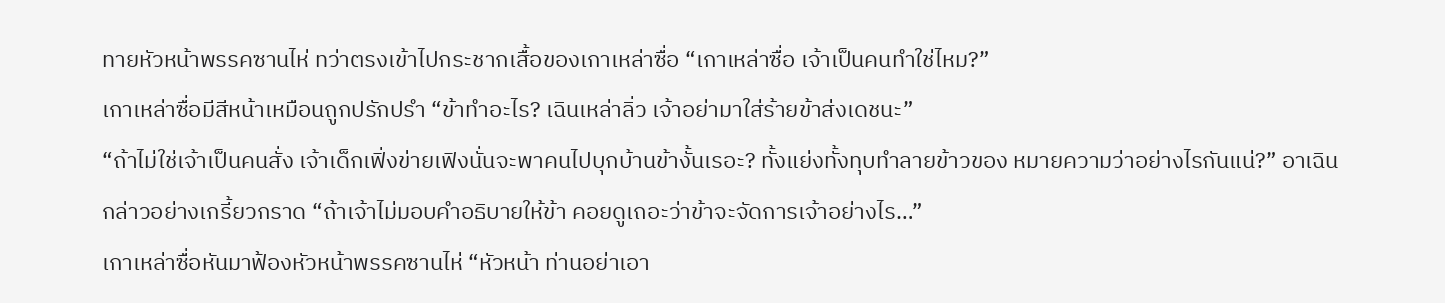ทายหัวหน้าพรรคซานไห่ ทว่าตรงเข้าไปกระชากเสื้อของเกาเหล่าซื่อ “เกาเหล่าซื่อ เจ้าเป็นคนทำใช่ไหม?”
เกาเหล่าซื่อมีสีหน้าเหมือนถูกปรักปรำ “ข้าทำอะไร? เฉินเหล่าลิ่ว เจ้าอย่ามาใส่ร้ายข้าส่งเดชนะ”
“ถ้าไม่ใช่เจ้าเป็นคนสั่ง เจ้าเด็กเฟิ่งข่ายเฟิงนั่นจะพาคนไปบุกบ้านข้างั้นเรอะ? ทั้งแย่งทั้งทุบทำลายข้าวของ หมายความว่าอย่างไรกันแน่?” อาเฉินกล่าวอย่างเกรี้ยวกราด “ถ้าเจ้าไม่มอบคำอธิบายให้ข้า คอยดูเถอะว่าข้าจะจัดการเจ้าอย่างไร…”
เกาเหล่าซื่อหันมาฟ้องหัวหน้าพรรคซานไห่ “หัวหน้า ท่านอย่าเอา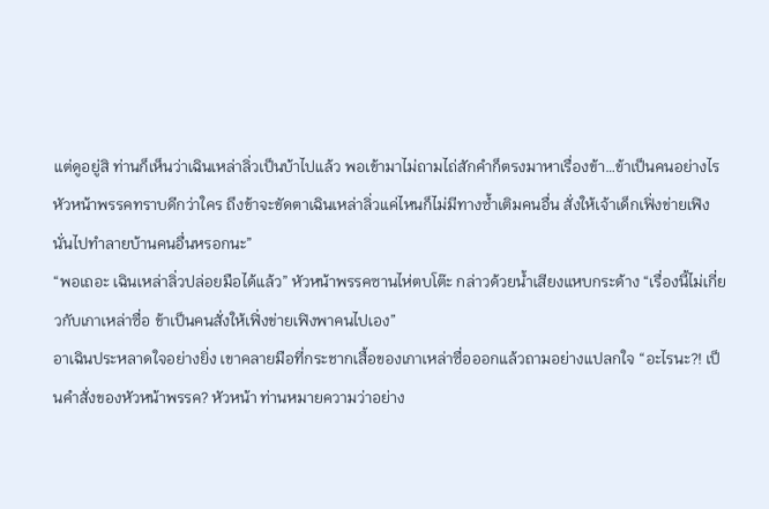แต่ดูอยู่สิ ท่านก็เห็นว่าเฉินเหล่าลิ่วเป็นบ้าไปแล้ว พอเข้ามาไม่ถามไถ่สักคำก็ตรงมาหาเรื่องข้า…ข้าเป็นคนอย่างไร หัวหน้าพรรคทราบดีกว่าใคร ถึงข้าจะขัดตาเฉินเหล่าลิ่วแค่ไหนก็ไม่มีทางซ้ำเติมคนอื่น สั่งให้เจ้าเด็กเฟิ่งข่ายเฟิงนั่นไปทำลายบ้านคนอื่นหรอกนะ”
“พอเถอะ เฉินเหล่าลิ่วปล่อยมือได้แล้ว” หัวหน้าพรรคซานไห่ตบโต๊ะ กล่าวด้วยน้ำเสียงแหบกระด้าง “เรื่องนี้ไม่เกี่ยวกับเกาเหล่าซื่อ ข้าเป็นคนสั่งให้เฟิ่งข่ายเฟิงพาคนไปเอง”
อาเฉินประหลาดใจอย่างยิ่ง เขาคลายมือที่กระชากเสื้อของเกาเหล่าซื่อออกแล้วถามอย่างแปลกใจ “อะไรนะ?! เป็นคำสั่งของหัวหน้าพรรค? หัวหน้า ท่านหมายความว่าอย่าง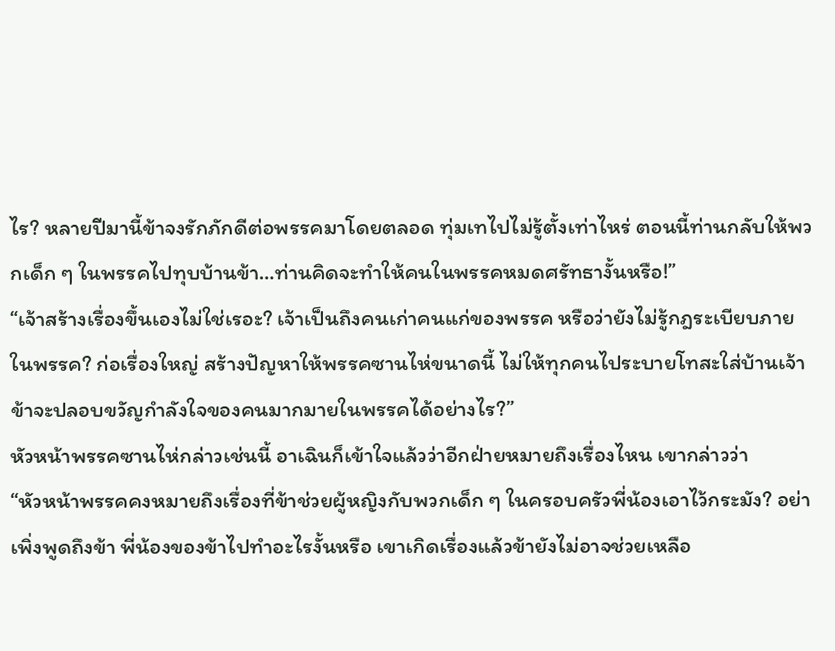ไร? หลายปีมานี้ข้าจงรักภักดีต่อพรรคมาโดยตลอด ทุ่มเทไปไม่รู้ตั้งเท่าไหร่ ตอนนี้ท่านกลับให้พวกเด็ก ๆ ในพรรคไปทุบบ้านข้า…ท่านคิดจะทำให้คนในพรรคหมดศรัทธางั้นหรือ!”
“เจ้าสร้างเรื่องขึ้นเองไม่ใช่เรอะ? เจ้าเป็นถึงคนเก่าคนแก่ของพรรค หรือว่ายังไม่รู้กฎระเบียบภายในพรรค? ก่อเรื่องใหญ่ สร้างปัญหาให้พรรคซานไห่ขนาดนี้ ไม่ให้ทุกคนไประบายโทสะใส่บ้านเจ้า ข้าจะปลอบขวัญกำลังใจของคนมากมายในพรรคได้อย่างไร?”
หัวหน้าพรรคซานไห่กล่าวเช่นนี้ อาเฉินก็เข้าใจแล้วว่าอีกฝ่ายหมายถึงเรื่องไหน เขากล่าวว่า
“หัวหน้าพรรคคงหมายถึงเรื่องที่ข้าช่วยผู้หญิงกับพวกเด็ก ๆ ในครอบครัวพี่น้องเอาไว้กระมัง? อย่าเพิ่งพูดถึงข้า พี่น้องของข้าไปทำอะไรงั้นหรือ เขาเกิดเรื่องแล้วข้ายังไม่อาจช่วยเหลือ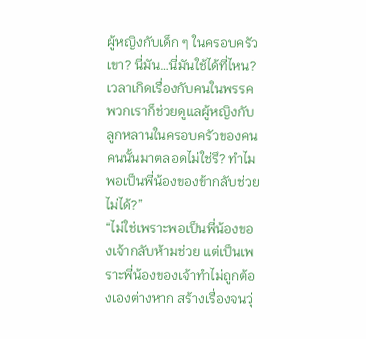ผู้หญิงกับเด็ก ๆ ในครอบครัวเขา? นี่มัน…นี่มันใช้ได้ที่ไหน? เวลาเกิดเรื่องกับคนในพรรค พวกเราก็ช่วยดูแลผู้หญิงกับลูกหลานในครอบครัวของคนคนนั้นมาตลอดไม่ใช่รึ? ทำไมพอเป็นพี่น้องของข้ากลับช่วยไม่ได้?”
“ไม่ใช่เพราะพอเป็นพี่น้องของเจ้ากลับห้ามช่วย แต่เป็นเพราะพี่น้องของเจ้าทำไม่ถูกต้องเองต่างหาก สร้างเรื่องจนวุ่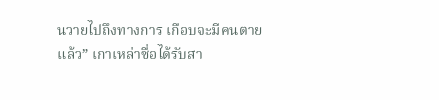นวายไปถึงทางการ เกือบจะมีคนตายแล้ว” เกาเหล่าซื่อได้รับสา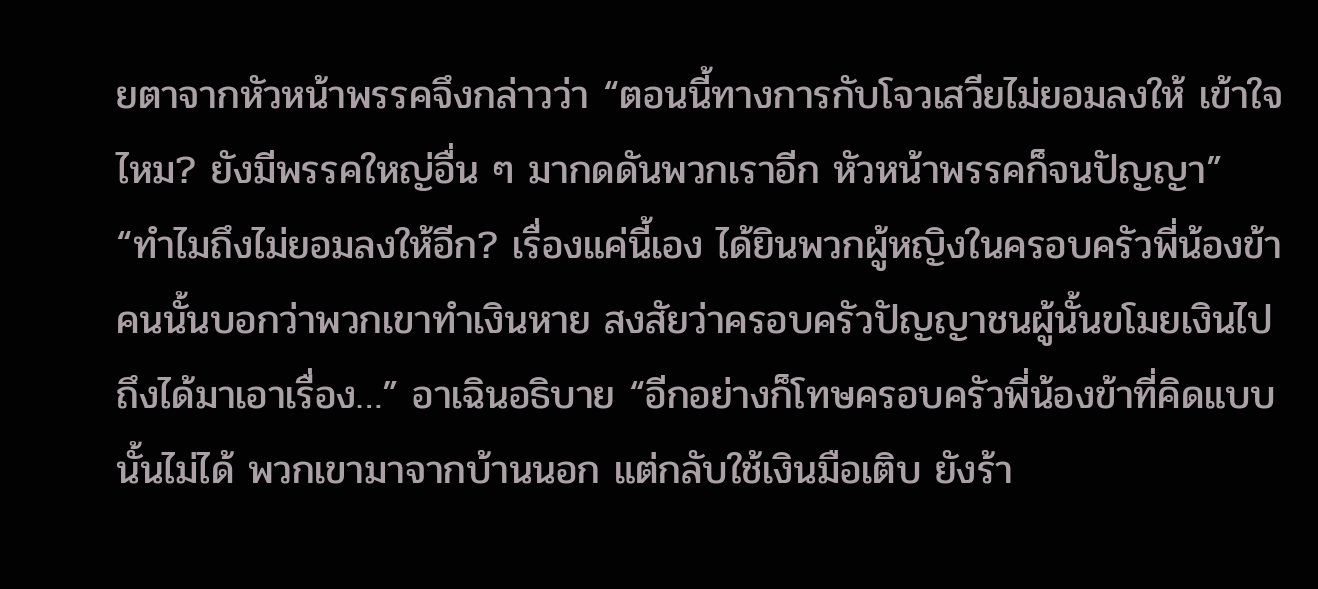ยตาจากหัวหน้าพรรคจึงกล่าวว่า “ตอนนี้ทางการกับโจวเสวียไม่ยอมลงให้ เข้าใจไหม? ยังมีพรรคใหญ่อื่น ๆ มากดดันพวกเราอีก หัวหน้าพรรคก็จนปัญญา”
“ทำไมถึงไม่ยอมลงให้อีก? เรื่องแค่นี้เอง ได้ยินพวกผู้หญิงในครอบครัวพี่น้องข้าคนนั้นบอกว่าพวกเขาทำเงินหาย สงสัยว่าครอบครัวปัญญาชนผู้นั้นขโมยเงินไป ถึงได้มาเอาเรื่อง…” อาเฉินอธิบาย “อีกอย่างก็โทษครอบครัวพี่น้องข้าที่คิดแบบนั้นไม่ได้ พวกเขามาจากบ้านนอก แต่กลับใช้เงินมือเติบ ยังร้า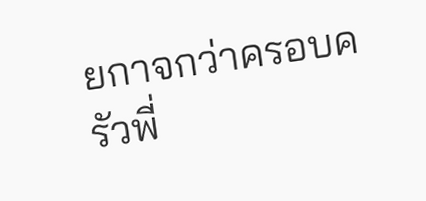ยกาจกว่าครอบครัวพี่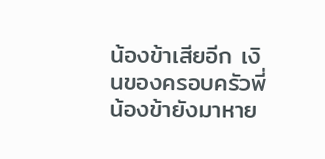น้องข้าเสียอีก เงินของครอบครัวพี่น้องข้ายังมาหาย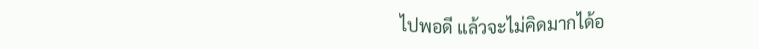ไปพอดี แล้วจะไม่คิดมากได้อ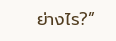ย่างไร?”